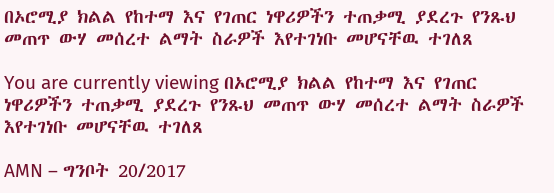በኦሮሚያ ክልል የከተማ እና የገጠር ነዋሪዎችን ተጠቃሚ ያደረጉ የንጹህ መጠጥ ውሃ መሰረተ ልማት ስራዎች እየተገነቡ መሆናቸዉ ተገለጸ

You are currently viewing በኦሮሚያ ክልል የከተማ እና የገጠር ነዋሪዎችን ተጠቃሚ ያደረጉ የንጹህ መጠጥ ውሃ መሰረተ ልማት ስራዎች እየተገነቡ መሆናቸዉ ተገለጸ

AMN – ግንቦት 20/2017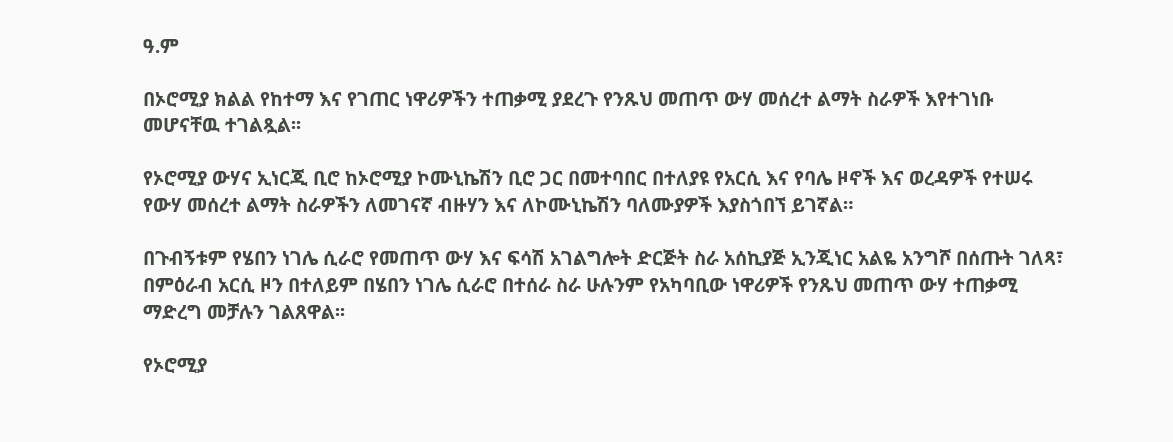ዓ.ም

በኦሮሚያ ክልል የከተማ እና የገጠር ነዋሪዎችን ተጠቃሚ ያደረጉ የንጹህ መጠጥ ውሃ መሰረተ ልማት ስራዎች እየተገነቡ መሆናቸዉ ተገልጿል፡፡

የኦሮሚያ ውሃና ኢነርጂ ቢሮ ከኦሮሚያ ኮሙኒኬሽን ቢሮ ጋር በመተባበር በተለያዩ የአርሲ እና የባሌ ዞኖች እና ወረዳዎች የተሠሩ የውሃ መሰረተ ልማት ስራዎችን ለመገናኛ ብዙሃን እና ለኮሙኒኬሽን ባለሙያዎች እያስጎበኘ ይገኛል።

በጉብኝቱም የሄበን ነገሌ ሲራሮ የመጠጥ ውሃ እና ፍሳሽ አገልግሎት ድርጅት ስራ አሰኪያጅ ኢንጂነር አልዬ አንግሾ በሰጡት ገለጻ፣ በምዕራብ አርሲ ዞን በተለይም በሄበን ነገሌ ሲራሮ በተሰራ ስራ ሁሉንም የአካባቢው ነዋሪዎች የንጹህ መጠጥ ውሃ ተጠቃሚ ማድረግ መቻሉን ገልጸዋል፡፡

የኦሮሚያ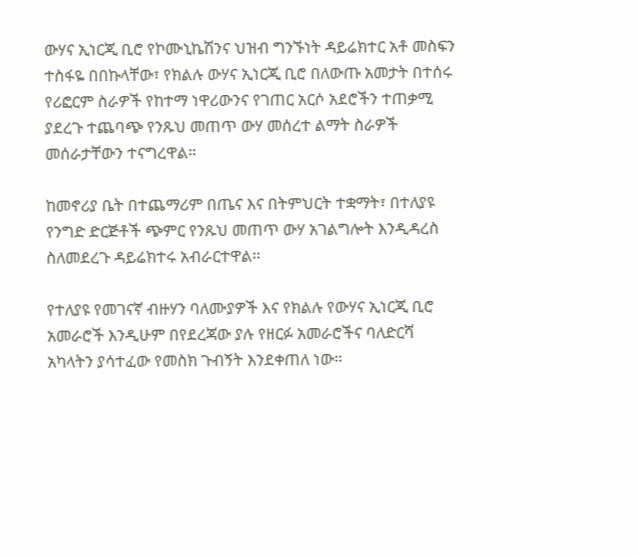ውሃና ኢነርጂ ቢሮ የኮሙኒኬሽንና ህዝብ ግንኙነት ዳይሬክተር አቶ መስፍን ተስፋዬ በበኩላቸው፣ የክልሉ ውሃና ኢነርጂ ቢሮ በለውጡ አመታት በተሰሩ የሪፎርም ስራዎች የከተማ ነዋሪውንና የገጠር አርሶ አደሮችን ተጠቃሚ ያደረጉ ተጨባጭ የንጹህ መጠጥ ውሃ መሰረተ ልማት ስራዎች መሰራታቸውን ተናግረዋል።

ከመኖሪያ ቤት በተጨማሪም በጤና እና በትምህርት ተቋማት፣ በተለያዩ የንግድ ድርጅቶች ጭምር የንጹህ መጠጥ ውሃ አገልግሎት እንዲዳረስ ስለመደረጉ ዳይሬክተሩ አብራርተዋል፡፡

የተለያዩ የመገናኛ ብዙሃን ባለሙያዎች እና የክልሉ የውሃና ኢነርጂ ቢሮ አመራሮች እንዲሁም በየደረጃው ያሉ የዘርፉ አመራሮችና ባለድርሻ አካላትን ያሳተፈው የመስክ ጉብኝት እንደቀጠለ ነው።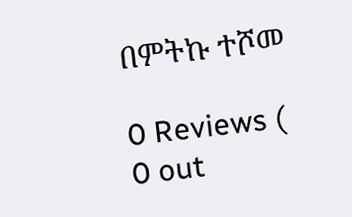በምትኩ ተሾመ

0 Reviews ( 0 out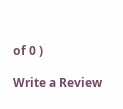of 0 )

Write a Review